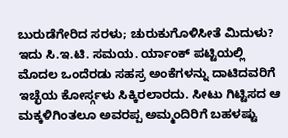ಬುರುಡೆಗೇರಿದ ಸರಳು; ಚುರುಕುಗೊಳಿಸೀತೆ ಮಿದುಳು?
ಇದು ಸಿ.ಇ.ಟಿ. ಸಮಯ. ರ್ಯಾಂಕ್ ಪಟ್ಟಿಯಲ್ಲಿ ಮೊದಲ ಒಂದೆರಡು ಸಹಸ್ರ ಅಂಕೆಗಳನ್ನು ದಾಟಿದವರಿಗೆ ಇಚ್ಛೆಯ ಕೋರ್ಸ್ಗಳು ಸಿಕ್ಕಿರಲಾರದು. ಸೀಟು ಗಿಟ್ಟಿಸದ ಆ ಮಕ್ಕಳಿಗಿಂತಲೂ ಅವರಪ್ಪ ಅಮ್ಮಂದಿರಿಗೆ ಬಹಳಷ್ಟು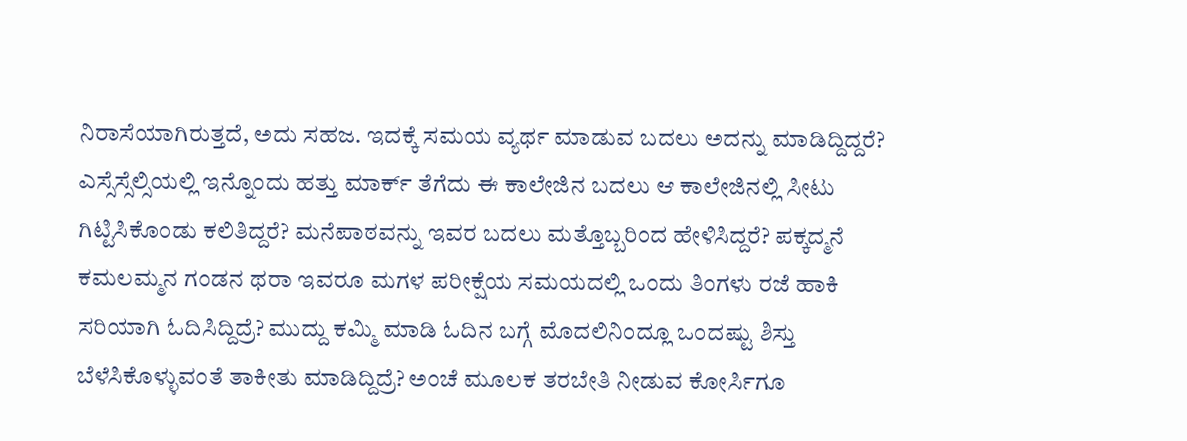ನಿರಾಸೆಯಾಗಿರುತ್ತದೆ, ಅದು ಸಹಜ. ಇದಕ್ಕೆ ಸಮಯ ವ್ಯರ್ಥ ಮಾಡುವ ಬದಲು ಅದನ್ನು ಮಾಡಿದ್ದಿದ್ದರೆ? ಎಸ್ಸೆಸ್ಸೆಲ್ಸಿಯಲ್ಲಿ ಇನ್ನೊಂದು ಹತ್ತು ಮಾರ್ಕ್ ತೆಗೆದು ಈ ಕಾಲೇಜಿನ ಬದಲು ಆ ಕಾಲೇಜಿನಲ್ಲಿ ಸೀಟು ಗಿಟ್ಟಿಸಿಕೊಂಡು ಕಲಿತಿದ್ದರೆ? ಮನೆಪಾಠವನ್ನು ಇವರ ಬದಲು ಮತ್ತೊಬ್ಬರಿಂದ ಹೇಳಿಸಿದ್ದರೆ? ಪಕ್ಕದ್ಮನೆ ಕಮಲಮ್ಮನ ಗಂಡನ ಥರಾ ಇವರೂ ಮಗಳ ಪರೀಕ್ಷೆಯ ಸಮಯದಲ್ಲಿ ಒಂದು ತಿಂಗಳು ರಜೆ ಹಾಕಿ ಸರಿಯಾಗಿ ಓದಿಸಿದ್ದಿದ್ರೆ? ಮುದ್ದು ಕಮ್ಮಿ ಮಾಡಿ ಓದಿನ ಬಗ್ಗೆ ಮೊದಲಿನಿಂದ್ಲೂ ಒಂದಷ್ಟು ಶಿಸ್ತು ಬೆಳೆಸಿಕೊಳ್ಳುವಂತೆ ತಾಕೀತು ಮಾಡಿದ್ದಿದ್ರೆ? ಅಂಚೆ ಮೂಲಕ ತರಬೇತಿ ನೀಡುವ ಕೋರ್ಸಿಗೂ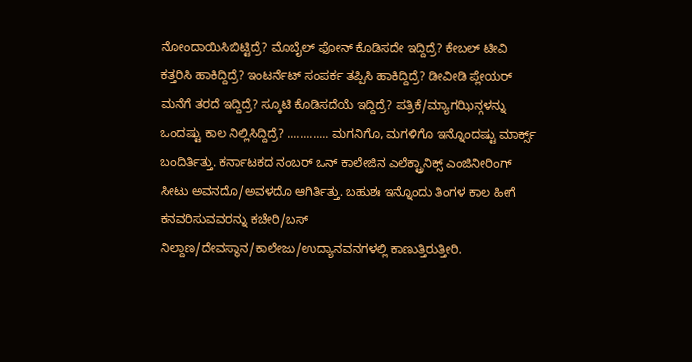ನೋಂದಾಯಿಸಿಬಿಟ್ಟಿದ್ರೆ? ಮೊಬೈಲ್ ಫೋನ್ ಕೊಡಿಸದೇ ಇದ್ದಿದ್ರೆ? ಕೇಬಲ್ ಟೀವಿ ಕತ್ತರಿಸಿ ಹಾಕಿದ್ದಿದ್ರೆ? ಇಂಟರ್ನೆಟ್ ಸಂಪರ್ಕ ತಪ್ಪಿಸಿ ಹಾಕಿದ್ದಿದ್ರೆ? ಡೀವೀಡಿ ಪ್ಲೇಯರ್ ಮನೆಗೆ ತರದೆ ಇದ್ದಿದ್ರೆ? ಸ್ಕೂಟಿ ಕೊಡಿಸದೆಯೆ ಇದ್ದಿದ್ರೆ? ಪತ್ರಿಕೆ/ಮ್ಯಾಗಝಿನ್ಗಳನ್ನು ಒಂದಷ್ಟು ಕಾಲ ನಿಲ್ಲಿಸಿದ್ದಿದ್ರೆ? ............. ಮಗನಿಗೊ, ಮಗಳಿಗೊ ಇನ್ನೊಂದಷ್ಟು ಮಾರ್ಕ್ಸ್ ಬಂದಿರ್ತಿತ್ತು. ಕರ್ನಾಟಕದ ನಂಬರ್ ಒನ್ ಕಾಲೇಜಿನ ಎಲೆಕ್ಟ್ರಾನಿಕ್ಸ್ ಎಂಜಿನೀರಿಂಗ್ ಸೀಟು ಅವನದೊ/ಅವಳದೊ ಆಗಿರ್ತಿತ್ತು. ಬಹುಶಃ ಇನ್ನೊಂದು ತಿಂಗಳ ಕಾಲ ಹೀಗೆ ಕನವರಿಸುವವರನ್ನು ಕಚೇರಿ/ಬಸ್ ನಿಲ್ದಾಣ/ದೇವಸ್ಥಾನ/ಕಾಲೇಜು/ಉದ್ಯಾನವನಗಳಲ್ಲಿ ಕಾಣುತ್ತಿರುತ್ತೀರಿ.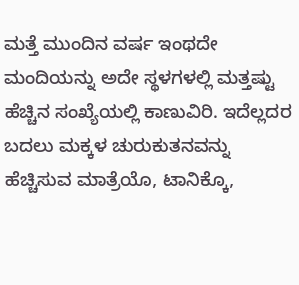ಮತ್ತೆ ಮುಂದಿನ ವರ್ಷ ಇಂಥದೇ ಮಂದಿಯನ್ನು ಅದೇ ಸ್ಥಳಗಳಲ್ಲಿ ಮತ್ತಷ್ಟು ಹೆಚ್ಚಿನ ಸಂಖ್ಯೆಯಲ್ಲಿ ಕಾಣುವಿರಿ. ಇದೆಲ್ಲದರ ಬದಲು ಮಕ್ಕಳ ಚುರುಕುತನವನ್ನು ಹೆಚ್ಚಿಸುವ ಮಾತ್ರೆಯೊ, ಟಾನಿಕ್ಕೊ,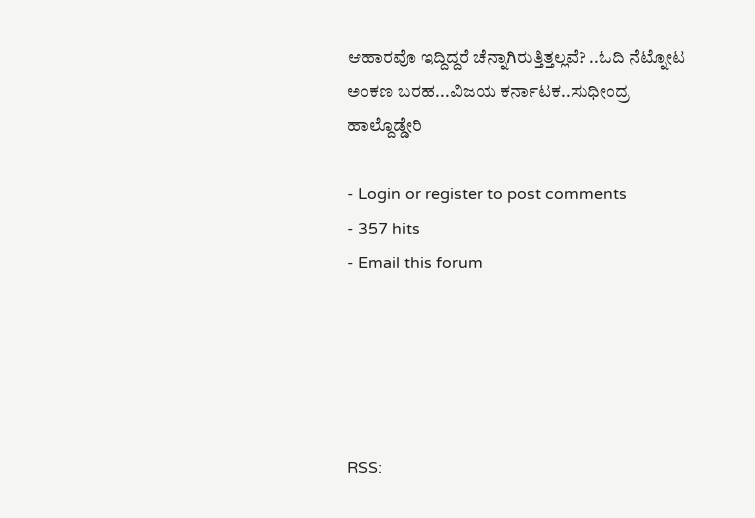ಆಹಾರವೊ ಇದ್ದಿದ್ದರೆ ಚೆನ್ನಾಗಿರುತ್ತಿತ್ತಲ್ಲವೆ? ..ಓದಿ ನೆಟ್ನೋಟ ಅಂಕಣ ಬರಹ...ವಿಜಯ ಕರ್ನಾಟಕ..ಸುಧೀಂದ್ರ ಹಾಲ್ದೊಡ್ಡೇರಿ

- Login or register to post comments
- 357 hits
- Email this forum





RSS: